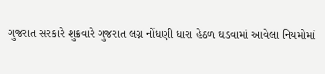ગુજરાત સરકારે શુક્રવારે ગુજરાત લગ્ન નોંધણી ધારા હેઠળ ઘડવામાં આવેલા નિયમોમાં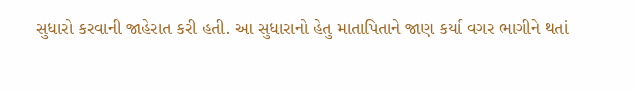સુધારો કરવાની જાહેરાત કરી હતી. આ સુધારાનો હેતુ માતાપિતાને જાણ કર્યા વગર ભાગીને થતાં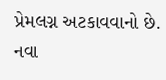પ્રેમલગ્ન અટકાવવાનો છે. નવા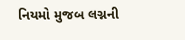નિયમો મુજબ લગ્નની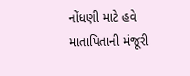નોંધણી માટે હવે માતાપિતાની મંજૂરી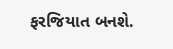ફરજિયાત બનશે.